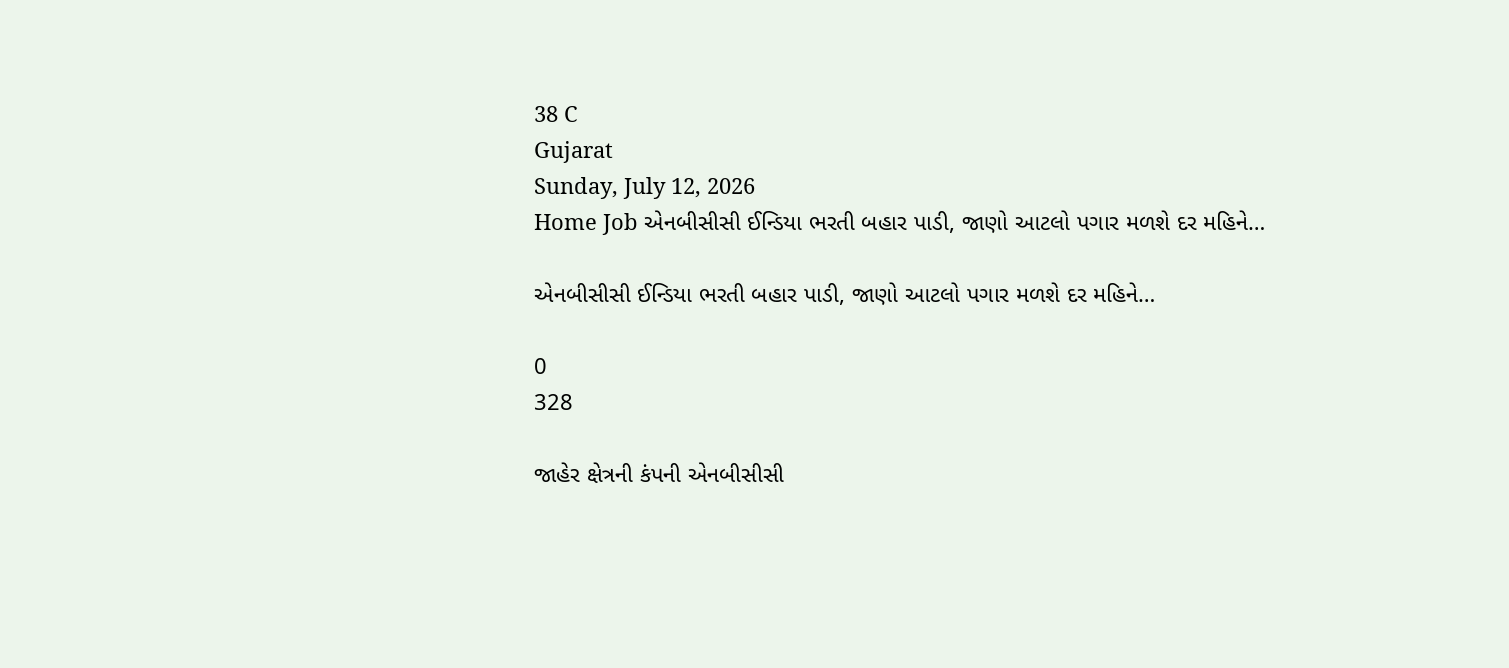38 C
Gujarat
Sunday, July 12, 2026
Home Job એનબીસીસી ઈન્ડિયા ભરતી બહાર પાડી, જાણો આટલો પગાર મળશે દર મહિને…

એનબીસીસી ઈન્ડિયા ભરતી બહાર પાડી, જાણો આટલો પગાર મળશે દર મહિને…

0
328

જાહેર ક્ષેત્રની કંપની એનબીસીસી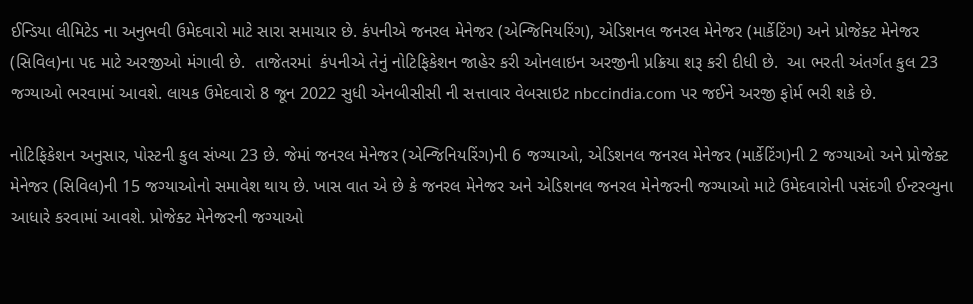ઈન્ડિયા લીમિટેડ ના અનુભવી ઉમેદવારો માટે સારા સમાચાર છે. કંપનીએ જનરલ મેનેજર (એન્જિનિયરિંગ), એડિશનલ જનરલ મેનેજર (માર્કેટિંગ) અને પ્રોજેક્ટ મેનેજર (સિવિલ)ના પદ માટે અરજીઓ મંગાવી છે.  તાજેતરમાં  કંપનીએ તેનું નોટિફિકેશન જાહેર કરી ઓનલાઇન અરજીની પ્રક્રિયા શરૂ કરી દીધી છે.  આ ભરતી અંતર્ગત કુલ 23 જગ્યાઓ ભરવામાં આવશે. લાયક ઉમેદવારો 8 જૂન 2022 સુધી એનબીસીસી ની સત્તાવાર વેબસાઇટ nbccindia.com પર જઈને અરજી ફોર્મ ભરી શકે છે.

નોટિફિકેશન અનુસાર, પોસ્ટની કુલ સંખ્યા 23 છે. જેમાં જનરલ મેનેજર (એન્જિનિયરિંગ)ની 6 જગ્યાઓ, એડિશનલ જનરલ મેનેજર (માર્કેટિંગ)ની 2 જગ્યાઓ અને પ્રોજેક્ટ મેનેજર (સિવિલ)ની 15 જગ્યાઓનો સમાવેશ થાય છે. ખાસ વાત એ છે કે જનરલ મેનેજર અને એડિશનલ જનરલ મેનેજરની જગ્યાઓ માટે ઉમેદવારોની પસંદગી ઈન્ટરવ્યુના આધારે કરવામાં આવશે. પ્રોજેક્ટ મેનેજરની જગ્યાઓ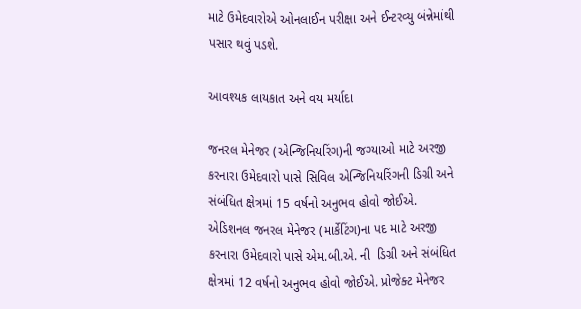માટે ઉમેદવારોએ ઓનલાઈન પરીક્ષા અને ઈન્ટરવ્યુ બંન્નેમાંથી પસાર થવું પડશે.

આવશ્યક લાયકાત અને વય મર્યાદા

જનરલ મેનેજર (એન્જિનિયરિંગ)ની જગ્યાઓ માટે અરજી કરનારા ઉમેદવારો પાસે સિવિલ એન્જિનિયરિંગની ડિગ્રી અને સંબંધિત ક્ષેત્રમાં 15 વર્ષનો અનુભવ હોવો જોઈએ. એડિશનલ જનરલ મેનેજર (માર્કેટિંગ)ના પદ માટે અરજી કરનારા ઉમેદવારો પાસે એમ.બી.એ. ની  ડિગ્રી અને સંબંધિત ક્ષેત્રમાં 12 વર્ષનો અનુભવ હોવો જોઈએ. પ્રોજેક્ટ મેનેજર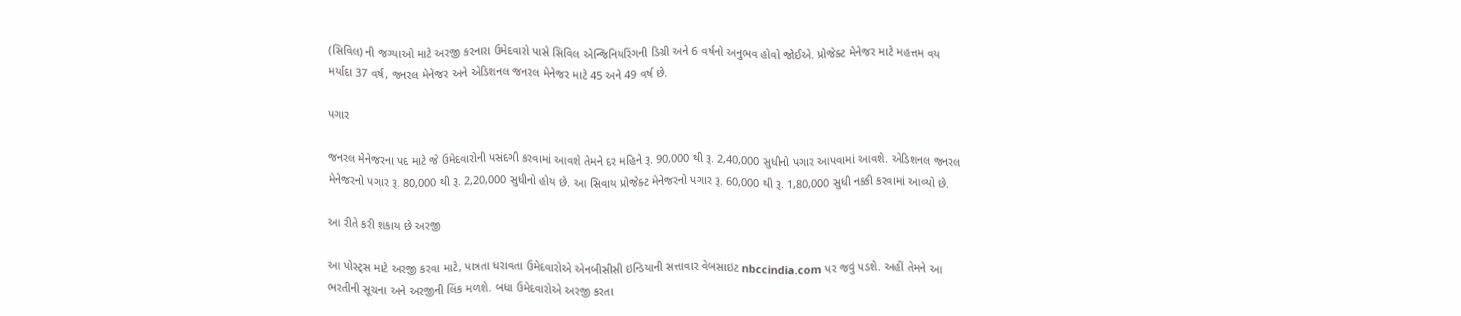(સિવિલ) ની જગ્યાઓ માટે અરજી કરનારા ઉમેદવારો પાસે સિવિલ એન્જિનિયરિંગની ડિગ્રી અને 6 વર્ષનો અનુભવ હોવો જોઈએ. પ્રોજેક્ટ મેનેજર માટે મહત્તમ વય મર્યાદા 37 વર્ષ, જનરલ મેનેજર અને એડિશનલ જનરલ મેનેજર માટે 45 અને 49 વર્ષ છે.

પગાર

જનરલ મેનેજરના પદ માટે જે ઉમેદવારોની પસંદગી કરવામાં આવશે તેમને દર મહિને રૂ. 90,000 થી રૂ. 2,40,000 સુધીનો પગાર આપવામાં આવશે. એડિશનલ જનરલ મેનેજરનો પગાર રૂ. 80,000 થી રૂ. 2,20,000 સુધીનો હોય છે. આ સિવાય પ્રોજેક્ટ મેનેજરનો પગાર રૂ. 60,000 થી રૂ. 1,80,000 સુધી નક્કી કરવામાં આવ્યો છે.

આ રીતે કરી શકાય છે અરજી

આ પોસ્ટ્સ માટે અરજી કરવા માટે, પાત્રતા ધરાવતા ઉમેદવારોએ એનબીસીસી ઇન્ડિયાની સત્તાવાર વેબસાઇટ nbccindia.com પર જવું પડશે. અહીં તેમને આ ભરતીની સૂચના અને અરજીની લિંક મળશે. બધા ઉમેદવારોએ અરજી કરતા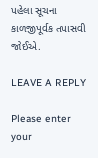પહેલા સૂચના કાળજીપૂર્વક તપાસવી જોઈએ.

LEAVE A REPLY

Please enter your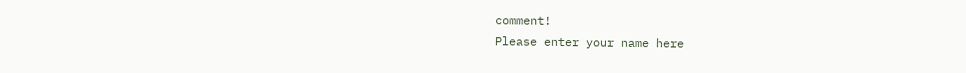comment!
Please enter your name here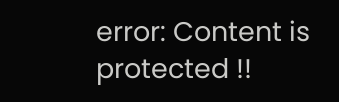error: Content is protected !!